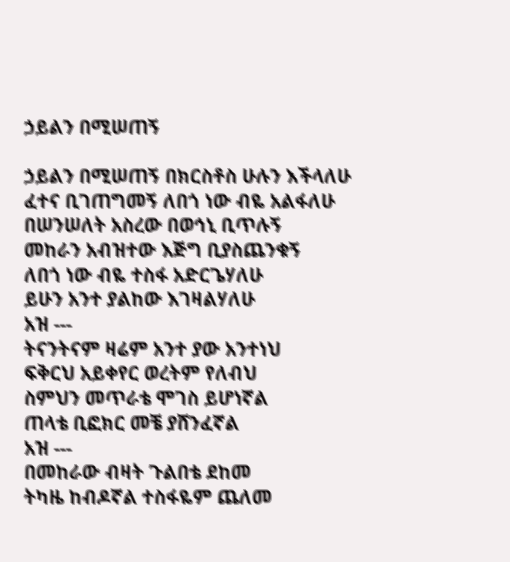ኃይልን በሚሠጠኝ

ኃይልን በሚሠጠኝ በክርስቶስ ሁሉን እችላለሁ
ፈተና ቢገጠግመኝ ለበጎ ነው ብዬ አልፋለሁ
በሠንሠለት አስረው በወኅኒ ቢጥሉኝ
መከራን አብዝተው እጅግ ቢያስጨንቁኝ
ለበጎ ነው ብዬ ተስፋ አድርጌሃለሁ
ይሁን አንተ ያልከው እገዛልሃለሁ
አዝ ---
ትናንትናም ዛሬም አንተ ያው አንተነህ
ፍቅርህ አይቀየር ወረትም የለብህ
ስምህን መጥራቴ ሞገስ ይሆነኛል
ጠላቴ ቢፎክር መቼ ያሸንፈኛል
አዝ ---
በመከራው ብዛት ጉልበቴ ደከመ
ትካዜ ከብዶኛል ተስፋዬም ጨለመ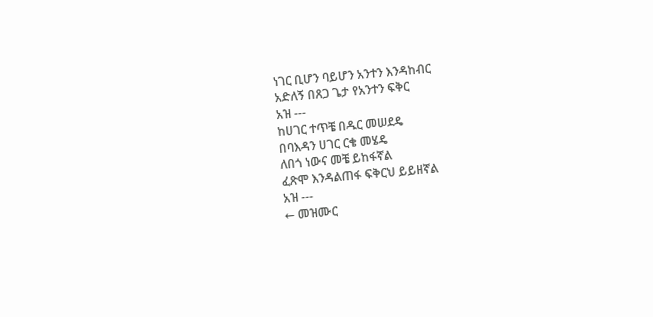ነገር ቢሆን ባይሆን አንተን እንዳከብር
አድለኝ በጸጋ ጌታ የአንተን ፍቅር
አዝ ---
ከሀገር ተጥቼ በዱር መሠደዴ
በባእዳን ሀገር ርቄ መሄዴ
ለበጎ ነውና መቼ ይከፋኛል
ፈጽሞ እንዳልጠፋ ፍቅርህ ይይዘኛል
አዝ ---
← መዝሙር